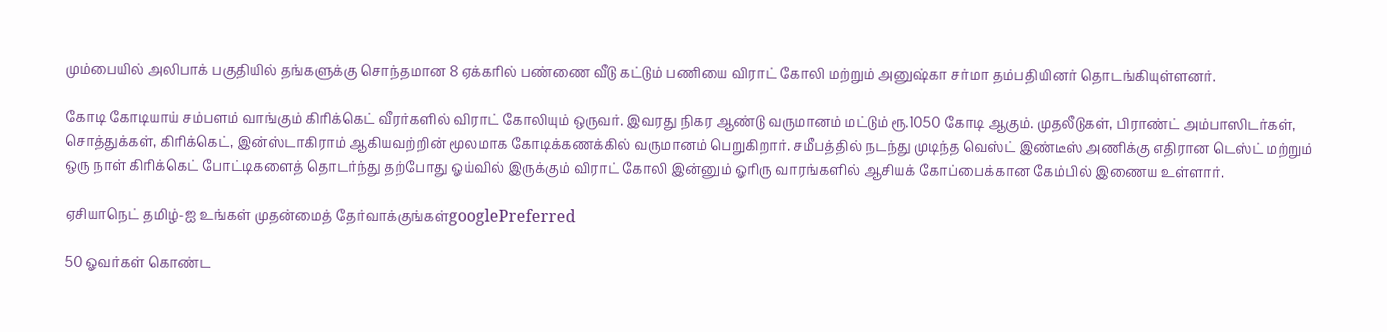மும்பையில் அலிபாக் பகுதியில் தங்களுக்கு சொந்தமான 8 ஏக்கரில் பண்ணை வீடு கட்டும் பணியை விராட் கோலி மற்றும் அனுஷ்கா சர்மா தம்பதியினர் தொடங்கியுள்ளனர்.

கோடி கோடியாய் சம்பளம் வாங்கும் கிரிக்கெட் வீரர்களில் விராட் கோலியும் ஒருவர். இவரது நிகர ஆண்டு வருமானம் மட்டும் ரூ.1050 கோடி ஆகும். முதலீடுகள், பிராண்ட் அம்பாஸிடர்கள், சொத்துக்கள், கிரிக்கெட், இன்ஸ்டாகிராம் ஆகியவற்றின் மூலமாக கோடிக்கணக்கில் வருமானம் பெறுகிறார். சமீபத்தில் நடந்து முடிந்த வெஸ்ட் இண்டீஸ் அணிக்கு எதிரான டெஸ்ட் மற்றும் ஒரு நாள் கிரிக்கெட் போட்டிகளைத் தொடர்ந்து தற்போது ஓய்வில் இருக்கும் விராட் கோலி இன்னும் ஓரிரு வாரங்களில் ஆசியக் கோப்பைக்கான கேம்பில் இணைய உள்ளார்.

ஏசியாநெட் தமிழ்-ஐ உங்கள் முதன்மைத் தேர்வாக்குங்கள்googlePreferred

50 ஓவர்கள் கொண்ட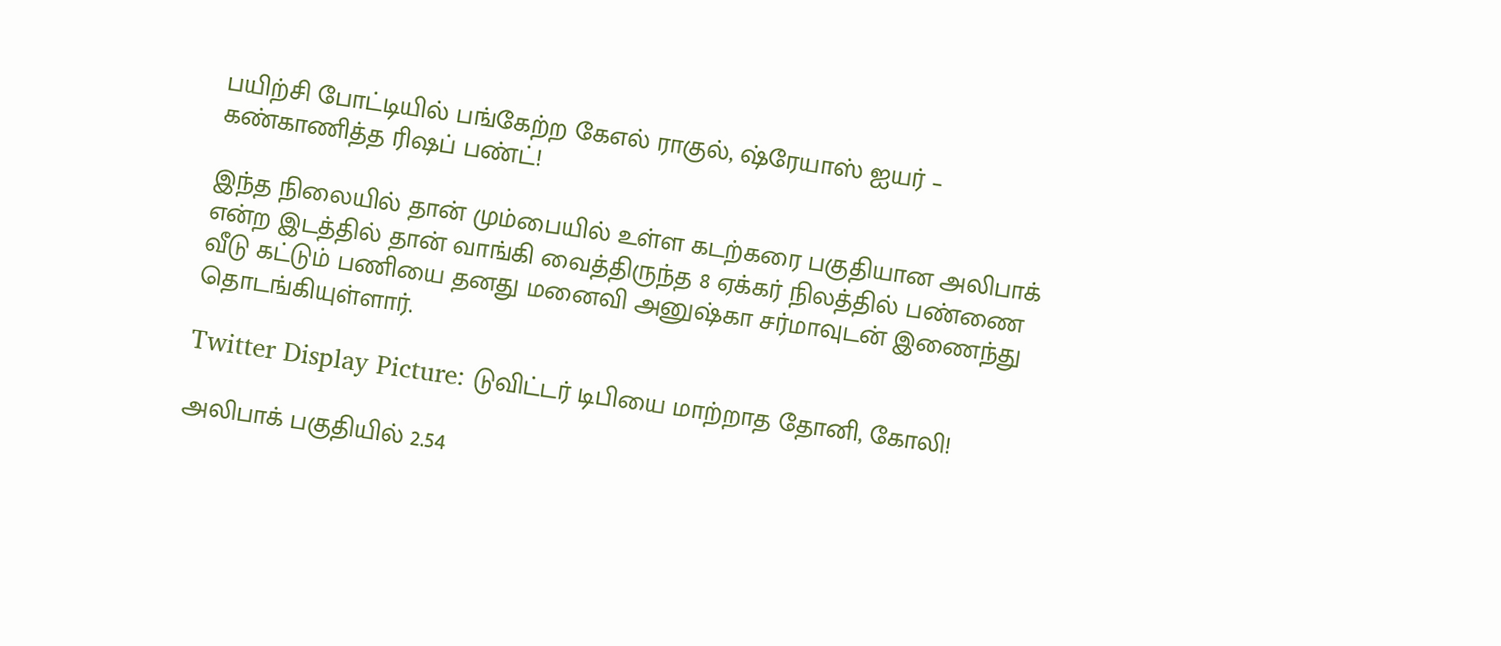பயிற்சி போட்டியில் பங்கேற்ற கேஎல் ராகுல், ஷ்ரேயாஸ் ஐயர் – கண்காணித்த ரிஷப் பண்ட்!

இந்த நிலையில் தான் மும்பையில் உள்ள கடற்கரை பகுதியான அலிபாக் என்ற இடத்தில் தான் வாங்கி வைத்திருந்த 8 ஏக்கர் நிலத்தில் பண்ணை வீடு கட்டும் பணியை தனது மனைவி அனுஷ்கா சர்மாவுடன் இணைந்து தொடங்கியுள்ளார்.

Twitter Display Picture: டுவிட்டர் டிபியை மாற்றாத தோனி, கோலி!

அலிபாக் பகுதியில் 2.54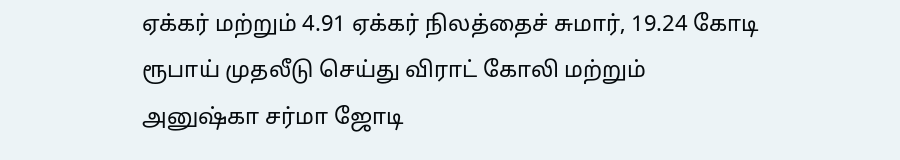ஏக்கர் மற்றும் 4.91 ஏக்கர் நிலத்தைச் சுமார், 19.24 கோடி ரூபாய் முதலீடு செய்து விராட் கோலி மற்றும் அனுஷ்கா சர்மா ஜோடி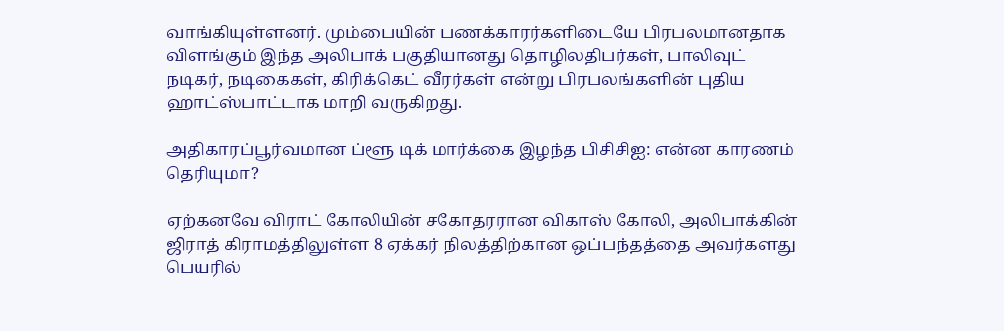வாங்கியுள்ளனர். மும்பையின் பணக்காரர்களிடையே பிரபலமானதாக விளங்கும் இந்த அலிபாக் பகுதியானது தொழிலதிபர்கள், பாலிவுட் நடிகர், நடிகைகள், கிரிக்கெட் வீரர்கள் என்று பிரபலங்களின் புதிய ஹாட்ஸ்பாட்டாக மாறி வருகிறது.

அதிகாரப்பூர்வமான ப்ளூ டிக் மார்க்கை இழந்த பிசிசிஐ: என்ன காரணம் தெரியுமா?

ஏற்கனவே விராட் கோலியின் சகோதரரான விகாஸ் கோலி, அலிபாக்கின் ஜிராத் கிராமத்திலுள்ள 8 ஏக்கர் நிலத்திற்கான ஒப்பந்தத்தை அவர்களது பெயரில்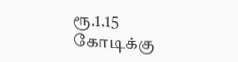ரூ.1.15 கோடிக்கு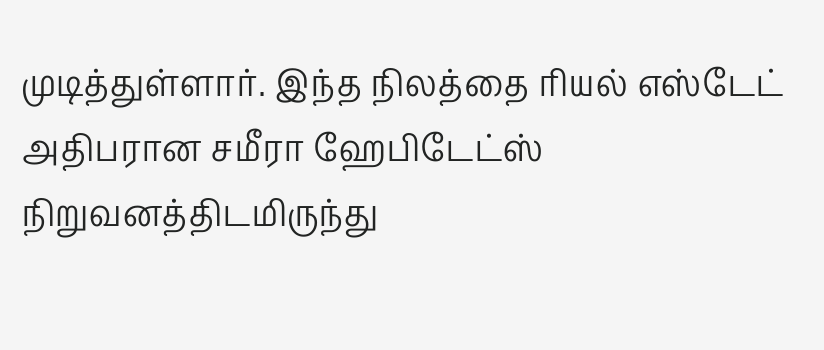முடித்துள்ளார். இந்த நிலத்தை ரியல் எஸ்டேட் அதிபரான சமீரா ஹேபிடேட்ஸ் நிறுவனத்திடமிருந்து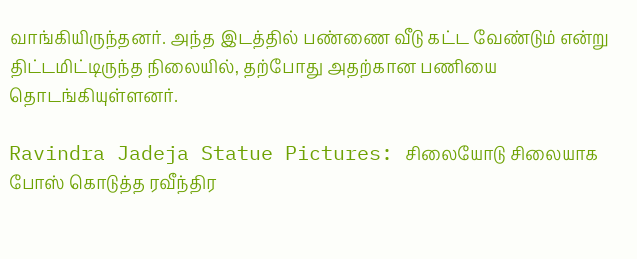வாங்கியிருந்தனர். அந்த இடத்தில் பண்ணை வீடு கட்ட வேண்டும் என்று திட்டமிட்டிருந்த நிலையில், தற்போது அதற்கான பணியை தொடங்கியுள்ளனர்.

Ravindra Jadeja Statue Pictures: சிலையோடு சிலையாக போஸ் கொடுத்த ரவீந்திர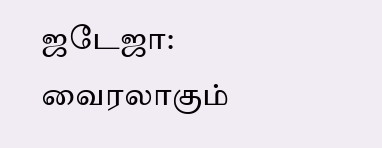ஜடேஜா: வைரலாகும்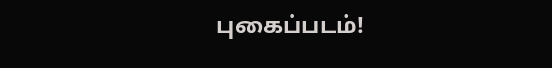புகைப்படம்!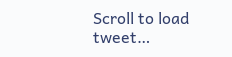Scroll to load tweet…